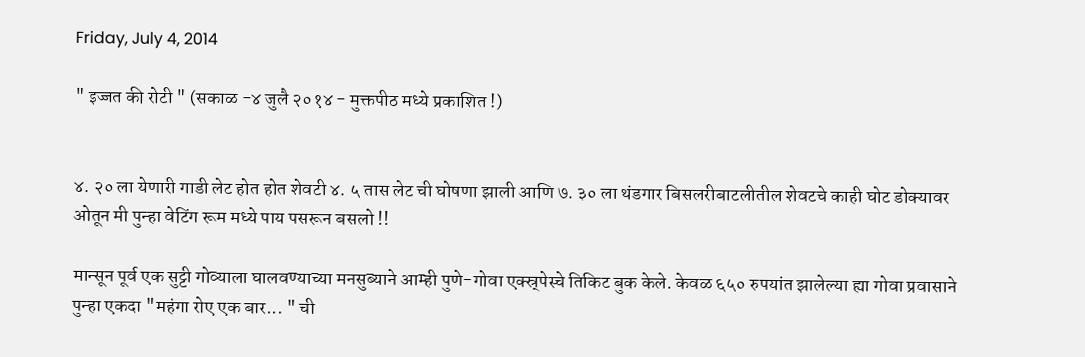Friday, July 4, 2014

" इज्जत की रोटी " (सकाळ -४ जुलै २०१४ - मुक्तपीठ मध्ये प्रकाशित !)


४. २० ला येणारी गाडी लेट होत होत शेवटी ४. ५ तास लेट ची घोषणा झाली आणि ७. ३० ला थंडगार बिसलरीबाटलीतील शेवटचे काही घोट डोक्यावर ओतून मी पुन्हा वेटिंग रूम मध्ये पाय पसरून बसलो !!

मान्सून पूर्व एक सुट्टी गोव्याला घालवण्याच्या मनसुब्याने आम्ही पुणे-गोवा एक्स्र्पेस्चे तिकिट बुक केले. केवळ ६५० रुपयांत झालेल्या ह्या गोवा प्रवासाने पुन्हा एकदा "महंगा रोए एक बार... " ची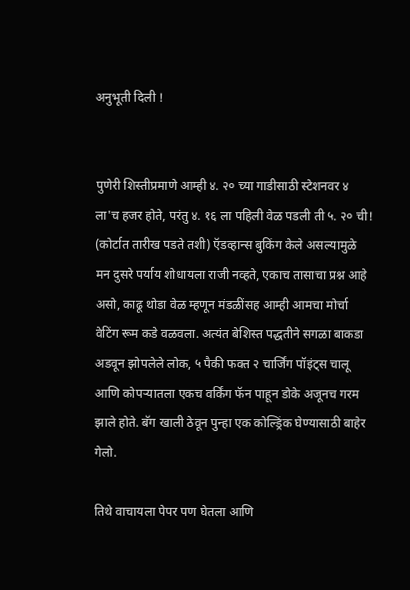अनुभूती दिली !


पुणेरी शिस्तीप्रमाणे आम्ही ४. २० च्या गाडीसाठी स्टेशनवर ४ ला'च हजर होते, परंतु ४. १६ ला पहिली वेळ पडली ती ५. २० ची! (कोर्टात तारीख पडते तशी) ऍडव्हान्स बुकिंग केले असल्यामुळे मन दुसरे पर्याय शोधायला राजी नव्हते, एकाच तासाचा प्रश्न आहे असो, काढू थोडा वेळ म्हणून मंडळींसह आम्ही आमचा मोर्चा वेटिंग रूम कडे वळवला. अत्यंत बेशिस्त पद्धतीने सगळा बाकडा अडवून झोपलेले लोक, ५ पैकी फक्त २ चार्जिंग पॉइंट्स चालू आणि कोपऱ्यातला एकच वर्किंग फॅन पाहून डोके अजूनच गरम झाले होते. बॅग खाली ठेवून पुन्हा एक कोल्ड्रिंक घेण्यासाठी बाहेर गेलो.

तिथे वाचायला पेपर पण घेतला आणि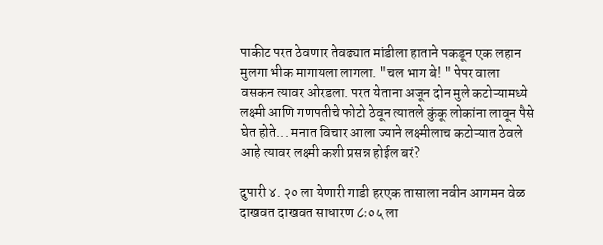पाकीट परत ठेवणार तेवढ्यात मांडीला हाताने पकडून एक लहान मुलगा भीक मागायला लागला. "चल भाग बे! " पेपर वाला वसकन त्यावर ओरडला. परत येताना अजून दोन मुले कटोऱ्यामध्ये लक्ष्मी आणि गणपतीचे फोटो ठेवून त्यातले कुंकू लोकांना लावून पैसे घेत होते... मनात विचार आला ज्याने लक्ष्मीलाच कटोऱ्यात ठेवले आहे त्यावर लक्ष्मी कशी प्रसन्न होईल बरं?

दुपारी ४. २० ला येणारी गाडी हरएक तासाला नवीन आगमन वेळ दाखवत दाखवत साधारण ८ः०५ ला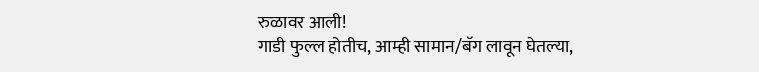रुळावर आली!
गाडी फुल्ल होतीच, आम्ही सामान/बॅग लावून घेतल्या,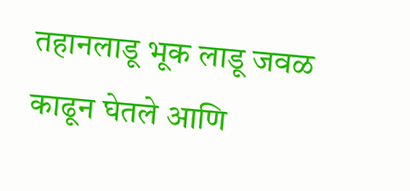तहानलाडू भूक लाडू जवळ काढून घेतले आणि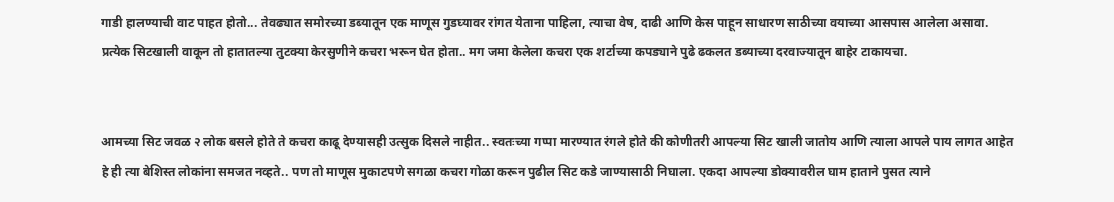गाडी हालण्याची वाट पाहत होतो... तेवढ्यात समोरच्या डब्यातून एक माणूस गुडघ्यावर रांगत येताना पाहिला, त्याचा वेष, दाढी आणि केस पाहून साधारण साठीच्या वयाच्या आसपास आलेला असावा. प्रत्येक सिटखाली वाकून तो हातातल्या तुटक्या केरसुणीने कचरा भरून घेत होता.. मग जमा केलेला कचरा एक शर्टाच्या कपड्याने पुढे ढकलत डब्याच्या दरवाज्यातून बाहेर टाकायचा.


आमच्या सिट जवळ २ लोक बसले होते ते कचरा काढू देण्यासही उत्सुक दिसले नाहीत.. स्वतःच्या गप्पा मारण्यात रंगले होते की कोणीतरी आपल्या सिट खाली जातोय आणि त्याला आपले पाय लागत आहेत हे ही त्या बेशिस्त लोकांना समजत नव्हते.. पण तो माणूस मुकाटपणे सगळा कचरा गोळा करून पुढील सिट कडे जाण्यासाठी निघाला. एकदा आपल्या डोक्यावरील घाम हाताने पुसत त्याने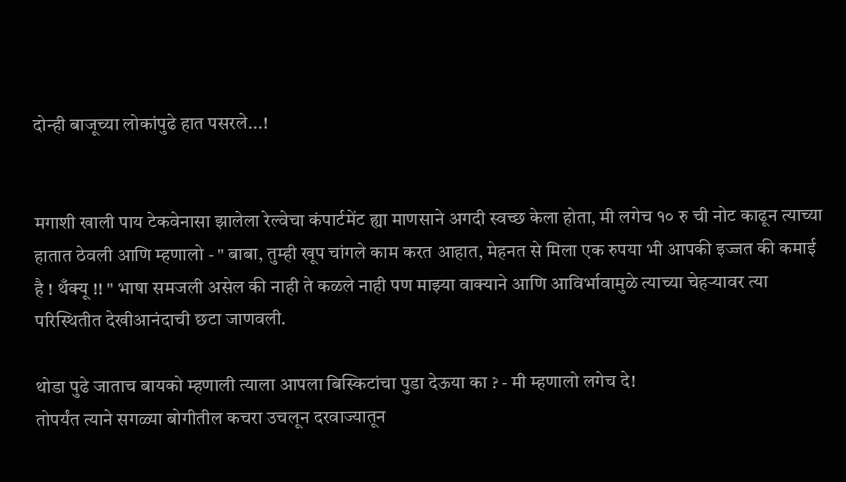दोन्ही बाजूच्या लोकांपुढे हात पसरले...!


मगाशी खाली पाय टेकवेनासा झालेला रेल्वेचा कंपार्टमेंट ह्या माणसाने अगदी स्वच्छ केला होता, मी लगेच १० रु ची नोट काढून त्याच्या हातात ठेवली आणि म्हणालो - " बाबा, तुम्ही खूप चांगले काम करत आहात, मेहनत से मिला एक रुपया भी आपकी इज्जत की कमाई है ! थँक्यू !! " भाषा समजली असेल की नाही ते कळले नाही पण माझ्या वाक्याने आणि आविर्भावामुळे त्याच्या चेहऱ्यावर त्या परिस्थितीत देखीआनंदाची छटा जाणवली.

थोडा पुढे जाताच बायको म्हणाली त्याला आपला बिस्किटांचा पुडा देऊया का ? - मी म्हणालो लगेच दे!
तोपर्यंत त्याने सगळ्या बोगीतील कचरा उचलून दरवाज्यातून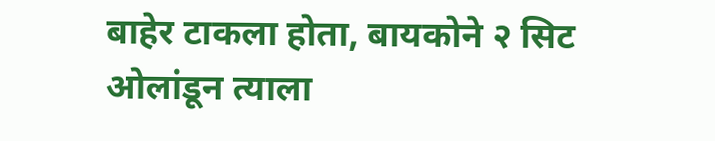बाहेर टाकला होता, बायकोने २ सिट ओलांडून त्याला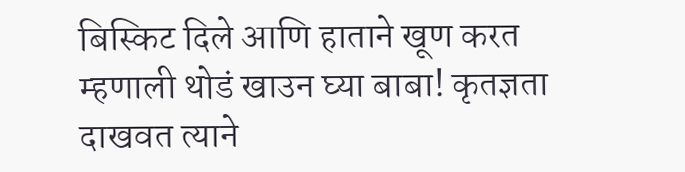बिस्किट दिले आणि हाताने खूण करत म्हणाली थोडं खाउन घ्या बाबा! कृतज्ञता दाखवत त्याने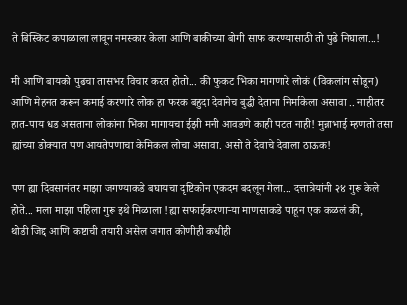ते बिस्किट कपाळाला लावून नमस्कार केला आणि बाकीच्या बोगी साफ करण्यासाठी तो पुढे निघाला...!

मी आणि बायको पुढचा तासभर विचार करत होतो... की फुकट भिका मागणारे लोकं (विकलांग सोडून) आणि मेहनत करून कमाई करणारे लोक हा फरक बहुदा देवानेच बुद्धी देताना निर्माकेला असावा .. नाहीतर हात-पाय धड असताना लोकांना भिका मागायचा ईझी मनी आवडणे काही पटत नाही! मुन्नाभाई म्हणतो तसा ह्यांच्या डोक्यात पण आयतेपणाचा केमिकल लोचा असावा. असो ते देवाचे देवाला ठाऊक!

पण ह्या दिवसानंतर माझा जगण्याकडे बघायचा दृष्टिकोन एकदम बदलून गेला... दत्तात्रेयांनी २४ गुरू केले होते... मला माझा पहिला गुरू इथे मिळाला !ह्या सफाईकरणाऱ्या माणसाकडे पाहून एक कळलं की,
थोडी जिद्द आणि कष्टाची तयारी असेल जगात कोणीही कधीही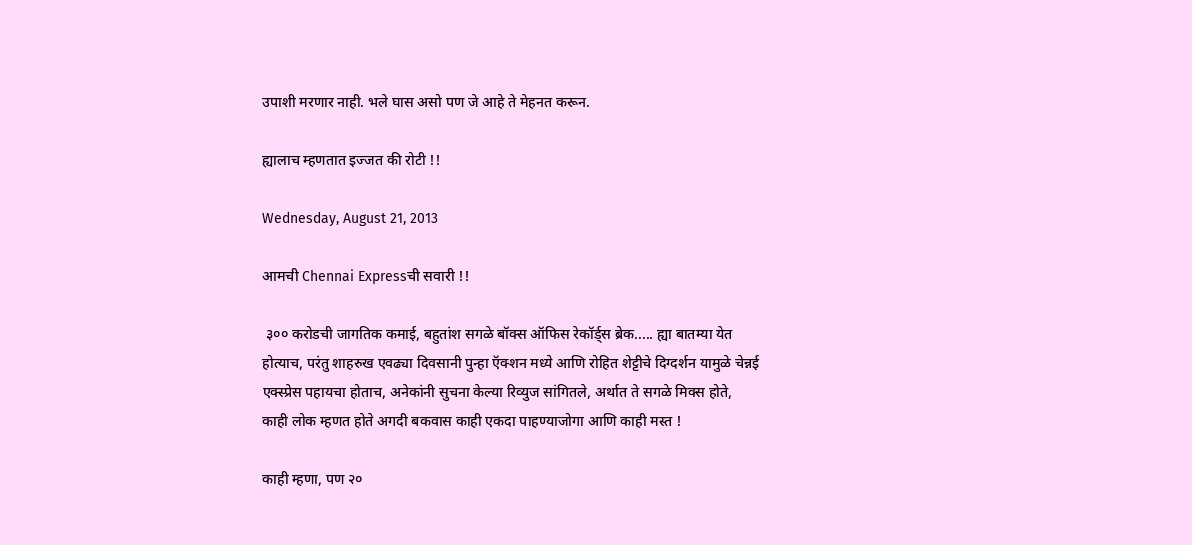उपाशी मरणार नाही. भले घास असो पण जे आहे ते मेहनत करून.

ह्यालाच म्हणतात इज्जत की रोटी !!

Wednesday, August 21, 2013

आमची Chennai Expressची सवारी !!

 ३०० करोडची जागतिक कमाई, बहुतांश सगळे बॉक्स ऑफिस रेकॉर्ड्स ब्रेक..... ह्या बातम्या येत होत्याच, परंतु शाहरुख एवढ्या दिवसानी पुन्हा ऍक्शन मध्ये आणि रोहित शेट्टीचे दिग्दर्शन यामुळे चेन्नई एक्स्प्रेस पहायचा होताच, अनेकांनी सुचना केल्या रिव्युज सांगितले, अर्थात ते सगळे मिक्स होते, काही लोक म्हणत होते अगदी बकवास काही एकदा पाहण्याजोगा आणि काही मस्त !

काही म्हणा, पण २०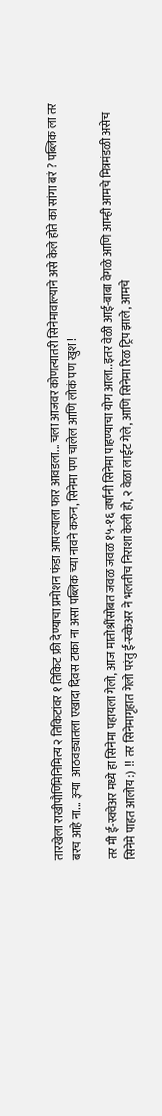तारखेला राखीपौर्णिमेनिमित्य २ तिकिटांवर १ तिकिट फ्री देण्याचा प्रमोशन फंडा आपल्याला फार आवडला... चला आजवर कोणत्यातरी सिनेमावाल्याने असे केले होते का सांगा बरं ? पब्लिक ला तर बरच आहे ना... ३ऱ्या  आठवड्यातला एखादा दिवस टाका ना असा पब्लिक च्या नावने करुन, सिनेमा पण चालेल आणि लोकं पण खुश !

तर मी ई-स्क्वेअर मध्ये हा सिनेमा पहायला गेलो, आज मातोश्रींसोबत जवळ जवळ १५-१६ वर्षांनी सिनेमा पाहण्याचा योग आला..इतर वेळी आई-बाबा वेगळे आणि आम्ही आमचे मित्रमंडळी असेच सिनेमे पाहत आलोय :)  !! तर सिनेमागृहात गेलो परंतु ई-स्व्केअर ने भलतीच निराशा केली हो, २ वेळा लाईट गेले, आणि सिनेमा रिळ ट्रिप झाले, आमचे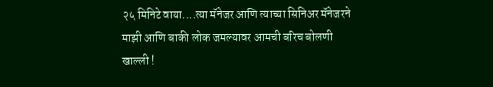२५ मिनिटे वाया....त्या मॅनेजर आणि त्याच्या सिनिअर मॅनेजरने माझी आणि बाकी लोक जमल्यावर आमची बरिच बोलणी खाल्ली !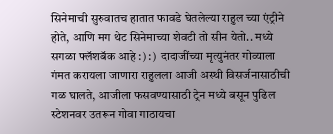सिनेमाची सुरुवातच हातात फावडे घेतलेल्या राहुल च्या एंट्रीने होते, आणि मग थेट सिनेमाच्या शेवटी तो सीन येतो.. मध्ये सगळा फ्लॅशबॅक आहे :) :)  दादाजींच्या मृत्युनंतर गोव्याला गंमत करायला जाणारा राहुलला आजी अस्थी विसर्जनासाठीची गळ घालते, आजीला फसवण्यासाठी ट्रेन मध्ये बसून पुढिल स्टेशनवर उतरून गोवा गाठायचा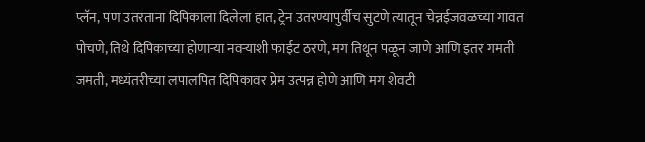प्लॅन, पण उतरताना दिपिकाला दिलेला हात, ट्रेन उतरण्यापुर्वीच सुटणे त्यातून चेन्नईजवळच्या गावत पोचणे, तिथे दिपिकाच्या होणाऱ्या नवऱ्याशी फाईट ठरणे, मग तिथून पळून जाणे आणि इतर गमती जमती, मध्यंतरीच्या लपालपित दिपिकावर प्रेम उत्पन्न होणे आणि मग शेवटी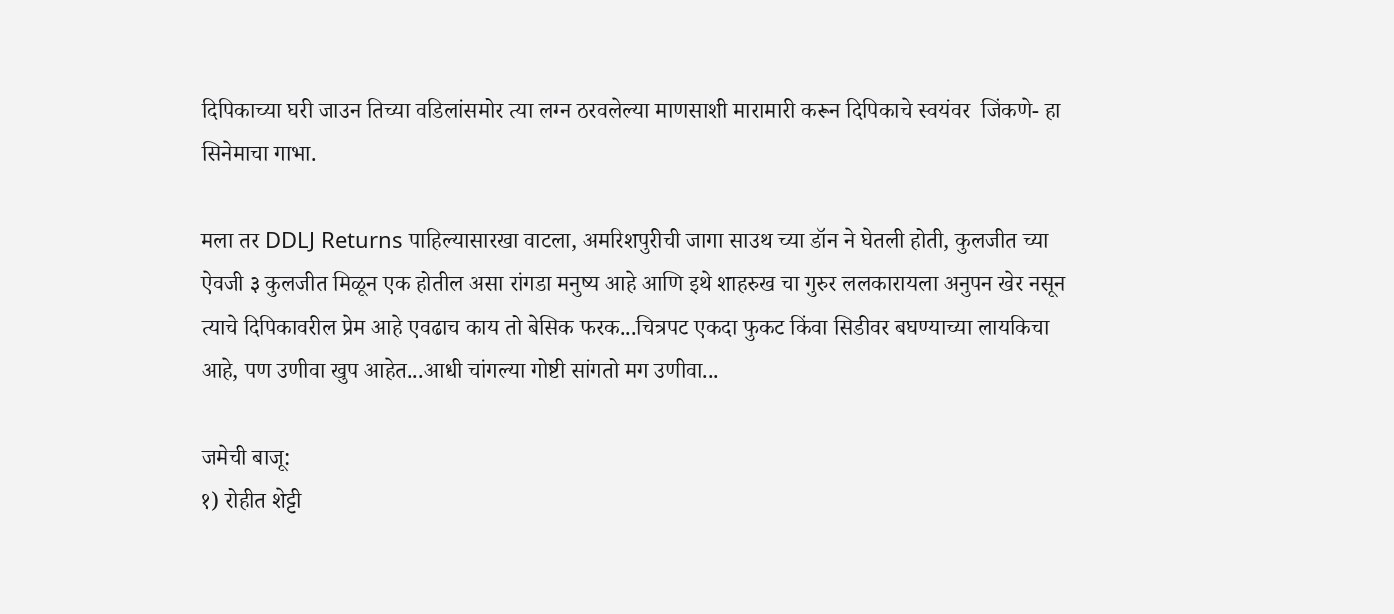दिपिकाच्या घरी जाउन तिच्या वडिलांसमोर त्या लग्न ठरवलेल्या माणसाशी मारामारी करून दिपिकाचे स्वयंवर  जिंकणे- हा सिनेमाचा गाभा.

मला तर DDLJ Returns पाहिल्यासारखा वाटला, अमरिशपुरीची जागा साउथ च्या डॉन ने घेतली होती, कुलजीत च्या ऐवजी ३ कुलजीत मिळून एक होतील असा रांगडा मनुष्य आहे आणि इथे शाहरुख चा गुरुर ललकारायला अनुपन खेर नसून त्याचे दिपिकावरील प्रेम आहे एवढाच काय तो बेसिक फरक...चित्रपट एकदा फुकट किंवा सिडीवर बघण्याच्या लायकिचा आहे, पण उणीवा खुप आहेत...आधी चांगल्या गोष्टी सांगतो मग उणीवा...

जमेची बाजू:
१) रोहीत शेट्टी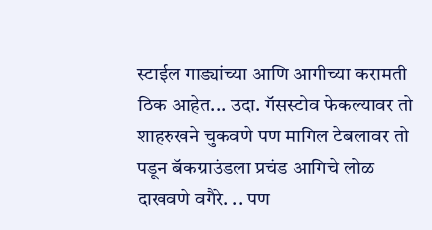स्टाईल गाड्यांच्या आणि आगीच्या करामती ठिक आहेत... उदा. गॅसस्टोव फेकल्यावर तो शाहरुखने चुकवणे पण मागिल टेबलावर तो पडून बॅकग्राउंडला प्रचंड आगिचे लोळ दाखवणे वगैरे. .. पण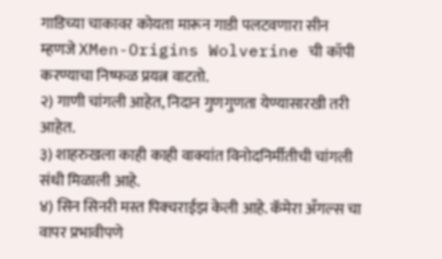गाडिच्या चाकावर कोयता मारून गाडी पलटवणारा सीन म्हणजे XMen-Origins Wolverine ची कॉपी करण्याचा निष्फळ प्रयत्न वाटतो.
२) गाणी चांगली आहेत, निदान गुणगुणता येण्यासारखी तरी आहेत.
३) शाहरुखला काही काही वाक्यांत विनोदनिर्मीतीची चांगली संधी मिळाली आहे.
४) सिन सिनरी मस्त पिक्चराईझ केली आहे. कॅमेरा अँगल्स चा वापर प्रभावीपणे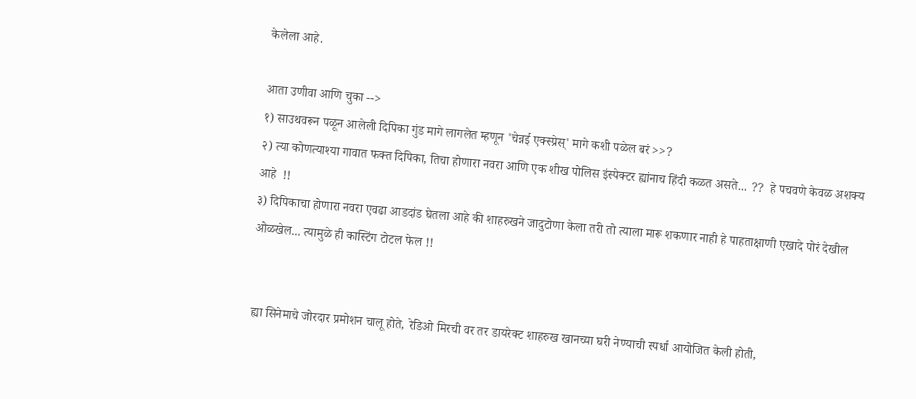केलेला आहे.

आता उणीवा आणि चुका -->
१) साउथवरून पळून आलेली दिपिका गुंड मागे लागलेत म्हणून 'चेन्नई एक्स्प्रेस्' मागे कशी पळेल बरं >>?
२) त्या कोणत्याश्या गावात फक्त दिपिका, तिचा होणारा नवरा आणि एक शीख पोलिस इंस्पेक्टर ह्यांनाच हिंदी कळत असते... ??  हे पचवणे केवळ अशक्य आहे  !!
३) दिपिकाचा होणारा नवरा एवढा आडदांड घेतला आहे की शाहरुखने जादुटोणा केला तरी तो त्याला मारू शकणार नाही हे पाहताक्षाणी एखादे पोरं देखील ओळखेल... त्यामुळे ही कास्टिंग टोटल फेल !!


 ह्या सिनेमाचे जोरदार प्रमोशन चालू होते, रेडिओ मिरची वर तर डायरेक्ट शाहरुख खानच्या घरी नेण्याची स्पर्धा आयोजित केली होती,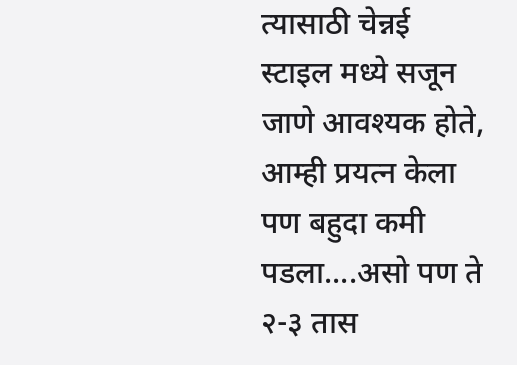त्यासाठी चेन्नई स्टाइल मध्ये सजून जाणे आवश्यक होते, आम्ही प्रयत्न केला पण बहुदा कमी पडला....असो पण ते २-३ तास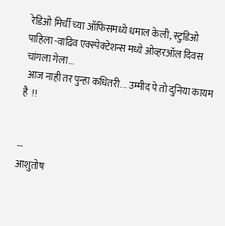रेडिओ मिर्ची च्या ऑफिसमध्ये धमाल केली, स्टुडिओ पाहिला -वाढिव एक्स्पेक्टेशन्स मध्ये ओव्हरऑल दिवस चांगला गेला...
 आज नाही तर पुन्हा कधितरी... उम्मीद पे तो दुनिया कायम है  !!


--
आशुतोष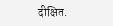दीक्षित.